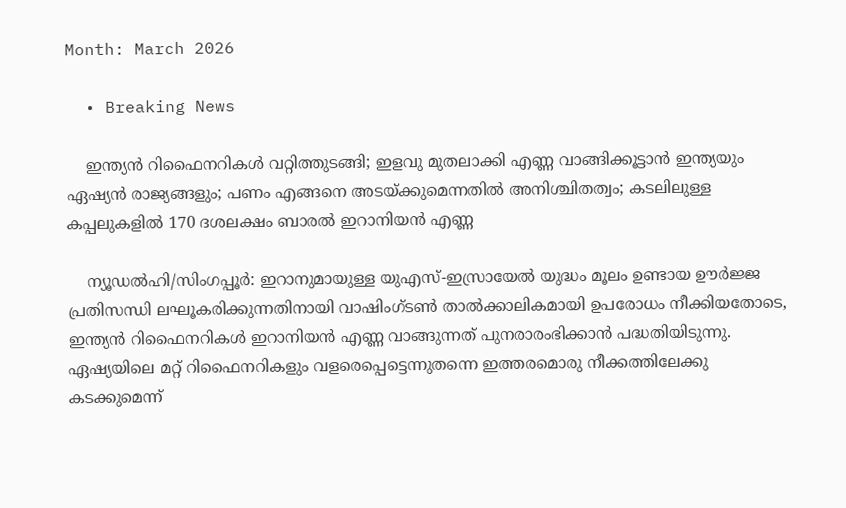Month: March 2026

  • Breaking News

    ഇന്ത്യന്‍ റിഫൈനറികള്‍ വറ്റിത്തുടങ്ങി; ഇളവു മുതലാക്കി എണ്ണ വാങ്ങിക്കൂട്ടാന്‍ ഇന്ത്യയും ഏഷ്യന്‍ രാജ്യങ്ങളും; പണം എങ്ങനെ അടയ്ക്കുമെന്നതില്‍ അനിശ്ചിതത്വം; കടലിലുള്ള കപ്പലുകളില്‍ 170 ദശലക്ഷം ബാരല്‍ ഇറാനിയന്‍ എണ്ണ

    ന്യൂഡല്‍ഹി/സിംഗപ്പൂര്‍: ഇറാനുമായുള്ള യുഎസ്-ഇസ്രായേല്‍ യുദ്ധം മൂലം ഉണ്ടായ ഊര്‍ജ്ജ പ്രതിസന്ധി ലഘൂകരിക്കുന്നതിനായി വാഷിംഗ്ടണ്‍ താല്‍ക്കാലികമായി ഉപരോധം നീക്കിയതോടെ, ഇന്ത്യന്‍ റിഫൈനറികള്‍ ഇറാനിയന്‍ എണ്ണ വാങ്ങുന്നത് പുനരാരംഭിക്കാന്‍ പദ്ധതിയിടുന്നു. ഏഷ്യയിലെ മറ്റ് റിഫൈനറികളും വളരെപ്പെട്ടെന്നുതന്നെ ഇത്തരമൊരു നീക്കത്തിലേക്കു കടക്കുമെന്ന്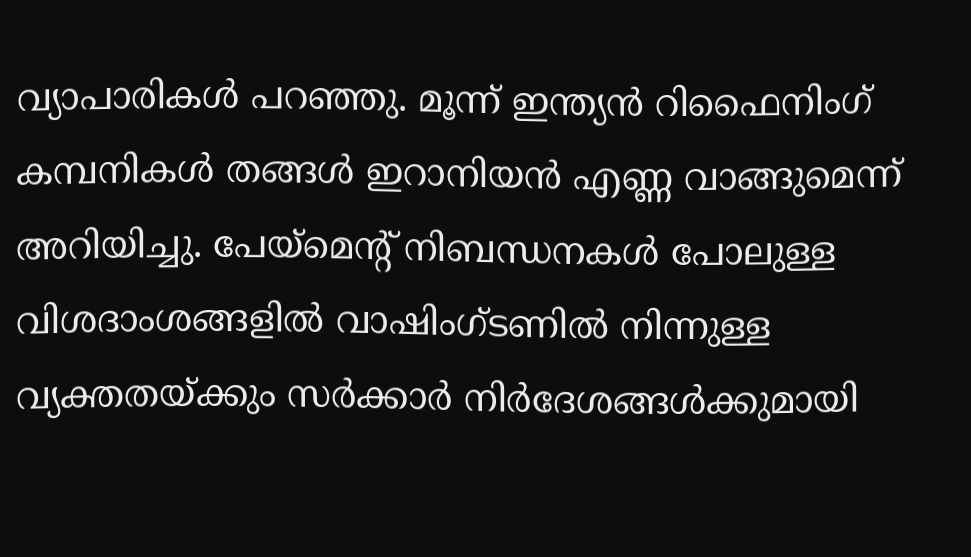വ്യാപാരികള്‍ പറഞ്ഞു. മൂന്ന് ഇന്ത്യന്‍ റിഫൈനിംഗ് കമ്പനികള്‍ തങ്ങള്‍ ഇറാനിയന്‍ എണ്ണ വാങ്ങുമെന്ന് അറിയിച്ചു. പേയ്മെന്റ് നിബന്ധനകള്‍ പോലുള്ള വിശദാംശങ്ങളില്‍ വാഷിംഗ്ടണില്‍ നിന്നുള്ള വ്യക്തതയ്ക്കും സര്‍ക്കാര്‍ നിര്‍ദേശങ്ങള്‍ക്കുമായി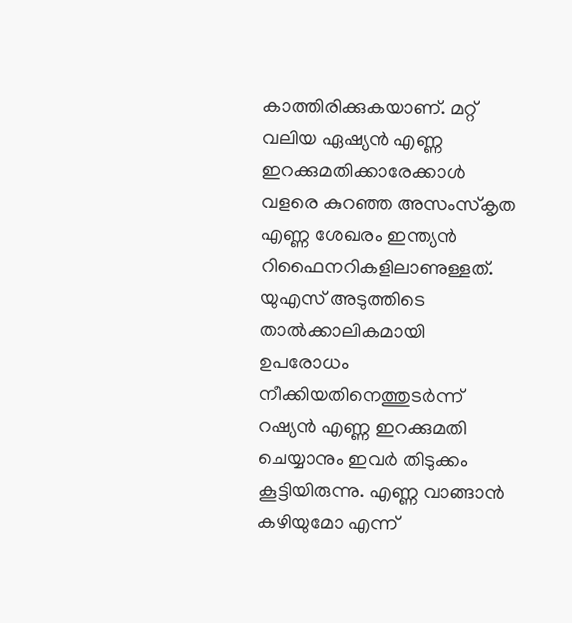കാത്തിരിക്കുകയാണ്. മറ്റ് വലിയ ഏഷ്യന്‍ എണ്ണ ഇറക്കുമതിക്കാരേക്കാള്‍ വളരെ കുറഞ്ഞ അസംസ്‌കൃത എണ്ണ ശേഖരം ഇന്ത്യന്‍ റിഫൈനറികളിലാണുള്ളത്. യുഎസ് അടുത്തിടെ താല്‍ക്കാലികമായി ഉപരോധം നീക്കിയതിനെത്തുടര്‍ന്ന് റഷ്യന്‍ എണ്ണ ഇറക്കുമതി ചെയ്യാനും ഇവര്‍ തിടുക്കം കൂട്ടിയിരുന്നു. എണ്ണ വാങ്ങാന്‍ കഴിയുമോ എന്ന്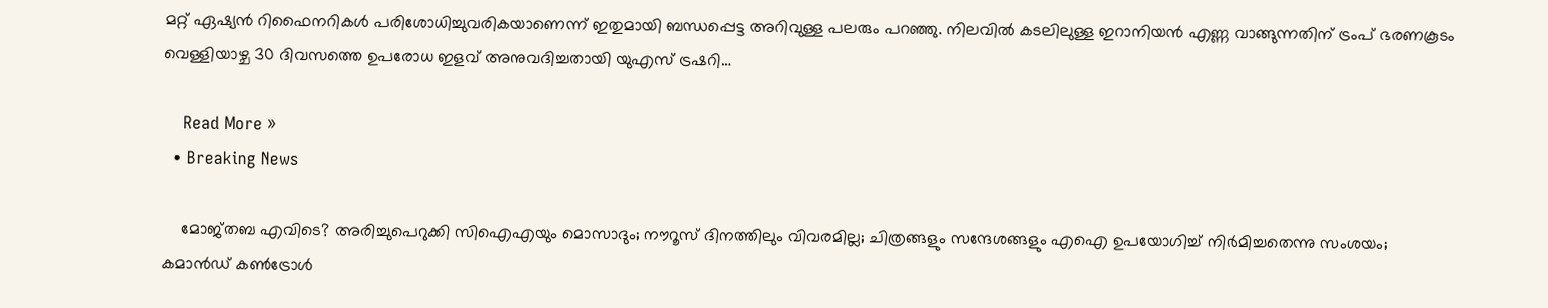മറ്റ് ഏഷ്യന്‍ റിഫൈനറികള്‍ പരിശോധിച്ചുവരികയാണെന്ന് ഇതുമായി ബന്ധപ്പെട്ട അറിവുള്ള പലരും പറഞ്ഞു. നിലവില്‍ കടലിലുള്ള ഇറാനിയന്‍ എണ്ണ വാങ്ങുന്നതിന് ട്രംപ് ഭരണകൂടം വെള്ളിയാഴ്ച 30 ദിവസത്തെ ഉപരോധ ഇളവ് അനുവദിച്ചതായി യുഎസ് ട്രഷറി…

    Read More »
  • Breaking News

    മോജ്തബ എവിടെ? അരിച്ചുപെറുക്കി സിഐഎയും മൊസാദും; നൗറൂസ് ദിനത്തിലും വിവരമില്ല; ചിത്രങ്ങളും സന്ദേശങ്ങളും എഐ ഉപയോഗിച്ച് നിര്‍മിച്ചതെന്നു സംശയം; കമാന്‍ഡ് കണ്‍ട്രോള്‍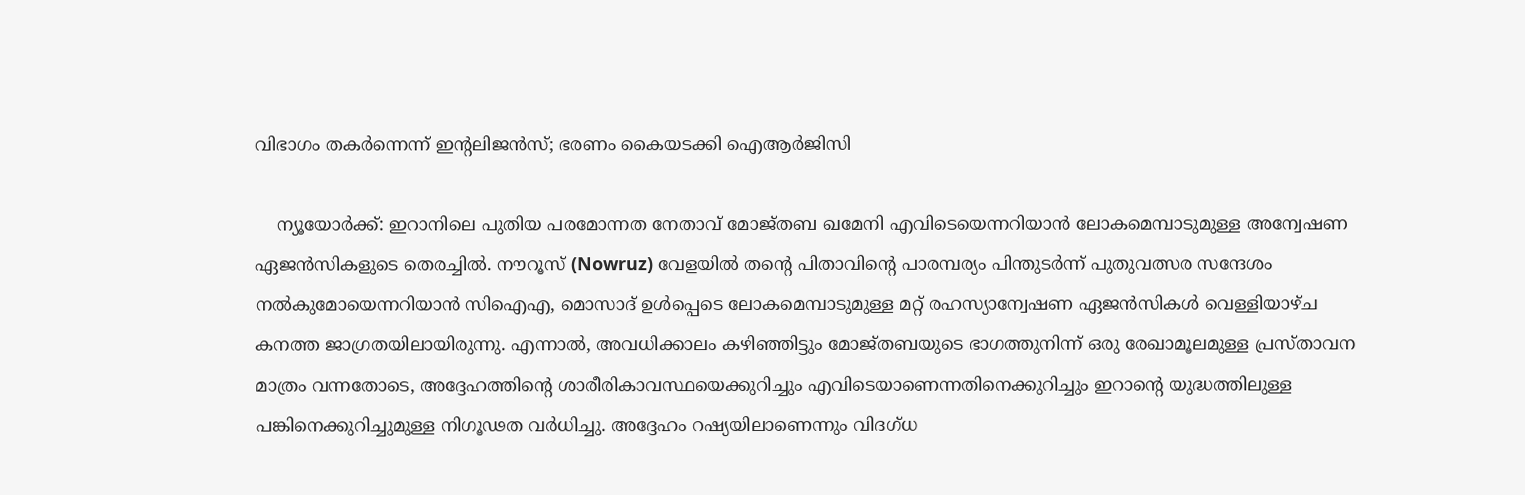വിഭാഗം തകര്‍ന്നെന്ന് ഇന്റലിജന്‍സ്; ഭരണം കൈയടക്കി ഐആര്‍ജിസി

    ന്യൂയോര്‍ക്ക്: ഇറാനിലെ പുതിയ പരമോന്നത നേതാവ് മോജ്തബ ഖമേനി എവിടെയെന്നറിയാന്‍ ലോകമെമ്പാടുമുള്ള അന്വേഷണ ഏജന്‍സികളുടെ തെരച്ചില്‍. നൗറൂസ് (Nowruz) വേളയില്‍ തന്റെ പിതാവിന്റെ പാരമ്പര്യം പിന്തുടര്‍ന്ന് പുതുവത്സര സന്ദേശം നല്‍കുമോയെന്നറിയാന്‍ സിഐഎ, മൊസാദ് ഉള്‍പ്പെടെ ലോകമെമ്പാടുമുള്ള മറ്റ് രഹസ്യാന്വേഷണ ഏജന്‍സികള്‍ വെള്ളിയാഴ്ച കനത്ത ജാഗ്രതയിലായിരുന്നു. എന്നാല്‍, അവധിക്കാലം കഴിഞ്ഞിട്ടും മോജ്തബയുടെ ഭാഗത്തുനിന്ന് ഒരു രേഖാമൂലമുള്ള പ്രസ്താവന മാത്രം വന്നതോടെ, അദ്ദേഹത്തിന്റെ ശാരീരികാവസ്ഥയെക്കുറിച്ചും എവിടെയാണെന്നതിനെക്കുറിച്ചും ഇറാന്റെ യുദ്ധത്തിലുള്ള പങ്കിനെക്കുറിച്ചുമുള്ള നിഗൂഢത വര്‍ധിച്ചു. അദ്ദേഹം റഷ്യയിലാണെന്നും വിദഗ്ധ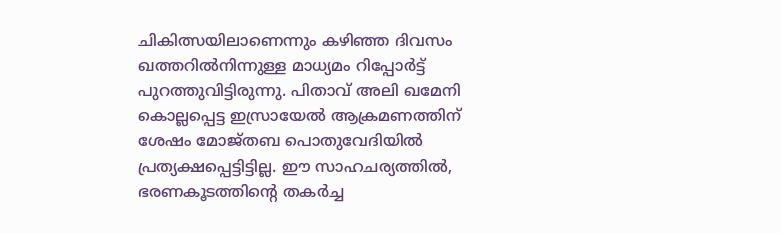ചികിത്സയിലാണെന്നും കഴിഞ്ഞ ദിവസം ഖത്തറില്‍നിന്നുള്ള മാധ്യമം റിപ്പോര്‍ട്ട് പുറത്തുവിട്ടിരുന്നു. പിതാവ് അലി ഖമേനി കൊല്ലപ്പെട്ട ഇസ്രായേല്‍ ആക്രമണത്തിന് ശേഷം മോജ്തബ പൊതുവേദിയില്‍ പ്രത്യക്ഷപ്പെട്ടിട്ടില്ല. ഈ സാഹചര്യത്തില്‍, ഭരണകൂടത്തിന്റെ തകര്‍ച്ച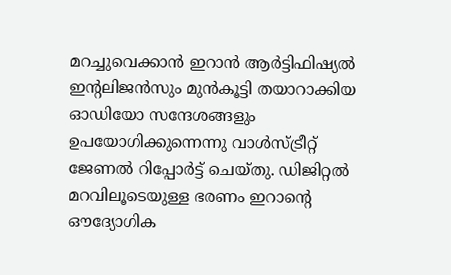മറച്ചുവെക്കാന്‍ ഇറാന്‍ ആര്‍ട്ടിഫിഷ്യല്‍ ഇന്റലിജന്‍സും മുന്‍കൂട്ടി തയാറാക്കിയ ഓഡിയോ സന്ദേശങ്ങളും ഉപയോഗിക്കുന്നെന്നു വാള്‍സ്ട്രീറ്റ് ജേണല്‍ റിപ്പോര്‍ട്ട് ചെയ്തു. ഡിജിറ്റല്‍ മറവിലൂടെയുള്ള ഭരണം ഇറാന്റെ ഔദ്യോഗിക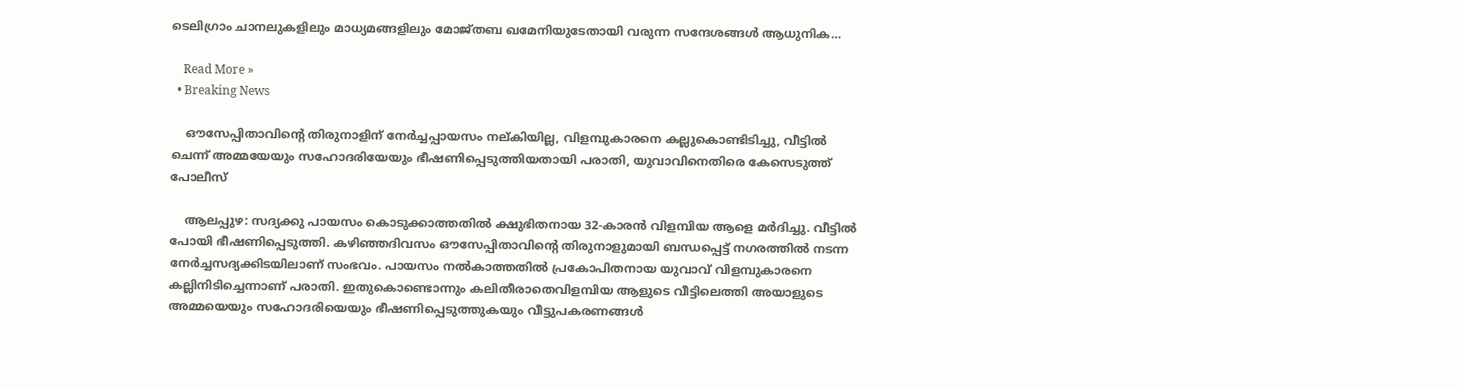ടെലിഗ്രാം ചാനലുകളിലും മാധ്യമങ്ങളിലും മോജ്തബ ഖമേനിയുടേതായി വരുന്ന സന്ദേശങ്ങള്‍ ആധുനിക…

    Read More »
  • Breaking News

    ഔസേപ്പിതാവിന്റെ തിരുനാളിന് നേർച്ചപ്പായസം നല്കിയില്ല, വിളമ്പുകാരനെ കല്ലുകൊണ്ടിടിച്ചു, വീട്ടിൽ ചെന്ന് അമ്മയേയും സഹോദരിയേയും ഭീഷണിപ്പെടുത്തിയതായി പരാതി, യുവാവിനെതിരെ കേസെടുത്ത് പോലീസ്

    ആലപ്പുഴ: സദ്യക്കു പായസം കൊടുക്കാത്തതിൽ ക്ഷുഭിതനായ 32-കാരൻ വിളമ്പിയ ആളെ മർദിച്ചു. വീട്ടിൽ പോയി ഭീഷണിപ്പെടുത്തി. കഴിഞ്ഞദിവസം ഔസേപ്പിതാവിന്റെ തിരുനാളുമായി ബന്ധപ്പെട്ട് നഗരത്തിൽ നടന്ന നേർച്ചസദ്യക്കിടയിലാണ് സംഭവം. പായസം നൽകാത്തതിൽ പ്രകോപിതനായ യുവാവ് വിളമ്പുകാരനെ കല്ലിനിടിച്ചെന്നാണ് പരാതി. ഇതുകൊണ്ടൊന്നും കലിതീരാതെവിളമ്പിയ ആളുടെ വീട്ടിലെത്തി അയാളുടെ അമ്മയെയും സഹോദരിയെയും ഭീഷണിപ്പെടുത്തുകയും വീട്ടുപകരണങ്ങൾ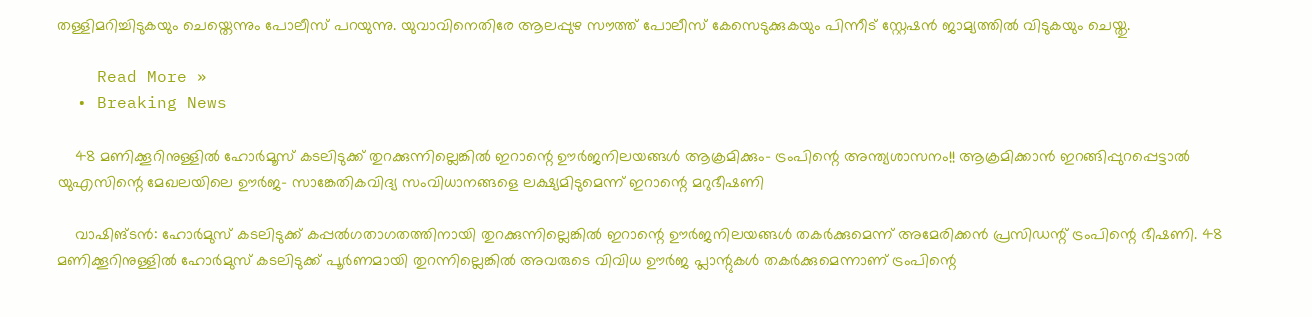തള്ളിമറിച്ചിടുകയും ചെയ്തെന്നും പോലീസ് പറയുന്നു. യുവാവിനെതിരേ ആലപ്പുഴ സൗത്ത് പോലീസ് കേസെടുക്കുകയും പിന്നീട് സ്റ്റേഷൻ ജാമ്യത്തിൽ വിടുകയും ചെയ്തു.

    Read More »
  • Breaking News

    48 മണിക്കൂറിനുള്ളിൽ ഹോർമൂസ് കടലിടുക്ക് തുറക്കുന്നില്ലെങ്കിൽ ഇറാന്റെ ഊർജനിലയങ്ങൾ ആക്രമിക്കും- ട്രംപിന്റെ അന്ത്യശാസനം!! ആക്രമിക്കാൻ ഇറങ്ങിപ്പുറപ്പെട്ടാൽ യുഎസിന്റെ മേഖലയിലെ ഊർജ- സാങ്കേതികവിദ്യ സംവിധാനങ്ങളെ ലക്ഷ്യമിടുമെന്ന് ഇറാന്റെ മറുഭീഷണി

    വാഷിങ്ടൻ: ഹോർമുസ് കടലിടുക്ക് കപ്പൽഗതാഗതത്തിനായി തുറക്കുന്നില്ലെങ്കിൽ ഇറാന്റെ ഊർജനിലയങ്ങൾ തകർക്കുമെന്ന് അമേരിക്കൻ പ്രസിഡന്റ് ട്രംപിന്റെ ഭീഷണി. 48 മണിക്കൂറിനുള്ളിൽ ഹോർമുസ് കടലിടുക്ക് പൂർണമായി തുറന്നില്ലെങ്കിൽ അവരുടെ വിവിധ ഊർജ പ്ലാന്റുകൾ തകർക്കുമെന്നാണ് ട്രംപിന്റെ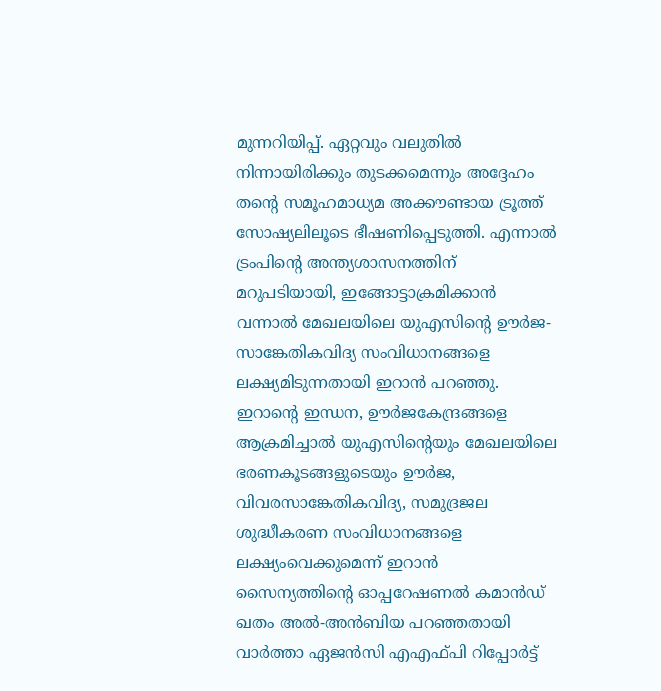മുന്നറിയിപ്പ്. ഏറ്റവും വലുതിൽ നിന്നായിരിക്കും തുടക്കമെന്നും അദ്ദേഹം തന്റെ സമൂഹമാധ്യമ അക്കൗണ്ടായ ട്രൂത്ത് സോഷ്യലിലൂടെ ഭീഷണിപ്പെടുത്തി. എന്നാൽ ട്രംപിന്റെ അന്ത്യശാസനത്തിന് മറുപടിയായി, ഇങ്ങോട്ടാക്രമിക്കാൻ വന്നാൽ മേഖലയിലെ യുഎസിന്റെ ഊർജ- സാങ്കേതികവിദ്യ സംവിധാനങ്ങളെ ലക്ഷ്യമിടുന്നതായി ഇറാൻ പറഞ്ഞു. ഇറാന്റെ ഇന്ധന, ഊർജകേന്ദ്രങ്ങളെ ആക്രമിച്ചാൽ യുഎസിന്റെയും മേഖലയിലെ ഭരണകൂടങ്ങളുടെയും ഊർജ, വിവരസാങ്കേതികവിദ്യ, സമുദ്രജല ശുദ്ധീകരണ സംവിധാനങ്ങളെ ലക്ഷ്യംവെക്കുമെന്ന് ഇറാൻ സൈന്യത്തിന്റെ ഓപ്പറേഷണൽ കമാൻഡ് ഖതം അൽ-അൻബിയ പറഞ്ഞതായി വാർത്താ ഏജൻസി എഎഫ്‌പി റിപ്പോർട്ട്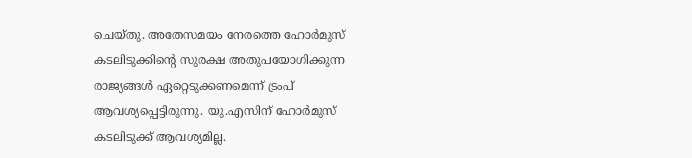ചെയ്തു. അതേസമയം നേരത്തെ ഹോർമുസ് കടലിടുക്കിന്റെ സുരക്ഷ അതുപയോഗിക്കുന്ന രാജ്യങ്ങൾ ഏറ്റെടുക്കണമെന്ന് ട്രംപ് ആവശ്യപ്പെട്ടിരുന്നു. യു.എസിന് ഹോർമുസ് കടലിടുക്ക് ആവശ്യമില്ല.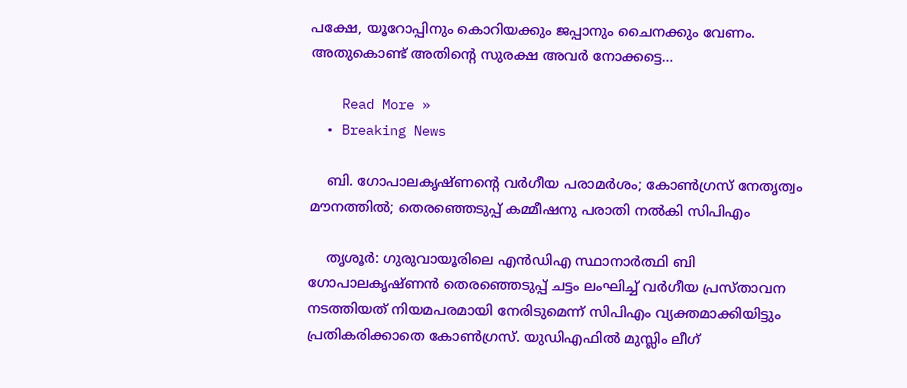പക്ഷേ, യൂറോപ്പിനും കൊറിയക്കും ജപ്പാനും ചൈനക്കും വേണം. അതുകൊണ്ട് അതിന്റെ സുരക്ഷ അവർ നോക്കട്ടെ…

    Read More »
  • Breaking News

    ബി. ഗോപാലകൃഷ്ണന്റെ വര്‍ഗീയ പരാമര്‍ശം; കോണ്‍ഗ്രസ് നേതൃത്വം മൗനത്തില്‍; തെരഞ്ഞെടുപ്പ് കമ്മീഷനു പരാതി നല്‍കി സിപിഎം

    തൃശൂര്‍: ഗുരുവായൂരിലെ എന്‍ഡിഎ സ്ഥാനാര്‍ത്ഥി ബി ഗോപാലകൃഷ്ണന്‍ തെരഞ്ഞെടുപ്പ് ചട്ടം ലംഘിച്ച് വര്‍ഗീയ പ്രസ്താവന നടത്തിയത് നിയമപരമായി നേരിടുമെന്ന് സിപിഎം വ്യക്തമാക്കിയിട്ടും പ്രതികരിക്കാതെ കോണ്‍ഗ്രസ്. യുഡിഎഫില്‍ മുസ്ലിം ലീഗ്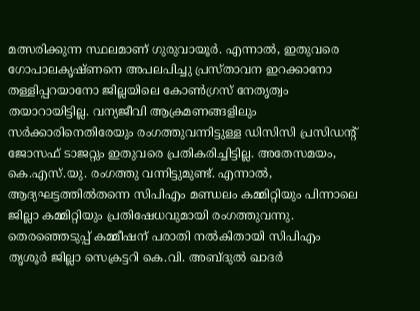മത്സരിക്കുന്ന സ്ഥലമാണ് ഗുരുവായൂര്‍. എന്നാല്‍, ഇതുവരെ ഗോപാലകൃഷ്ണനെ അപലപിച്ചു പ്രസ്താവന ഇറക്കാനോ തള്ളിപ്പറയാനോ ജില്ലയിലെ കോണ്‍ഗ്രസ് നേതൃത്വം തയാറായിട്ടില്ല. വന്യജീവി ആക്രമണങ്ങളിലും സര്‍ക്കാരിനെതിരേയും രംഗത്തുവന്നിട്ടുള്ള ഡിസിസി പ്രസിഡന്റ് ജോസഫ് ടാജറ്റും ഇതുവരെ പ്രതികരിച്ചിട്ടില്ല. അതേസമയം, കെ.എസ്.യു. രംഗത്തു വന്നിട്ടുമുണ്ട്. എന്നാല്‍, ആദ്യഘട്ടത്തില്‍തന്നെ സിപിഎം മണ്ഡലം കമ്മിറ്റിയും പിന്നാലെ ജില്ലാ കമ്മിറ്റിയും പ്രതിഷേധവുമായി രംഗത്തുവന്നു. തെരഞ്ഞെടുപ്പ് കമ്മീഷന് പരാതി നല്‍കിതായി സിപിഎം തൃശൂര്‍ ജില്ലാ സെക്രട്ടറി കെ.വി. അബ്ദുല്‍ ഖാദര്‍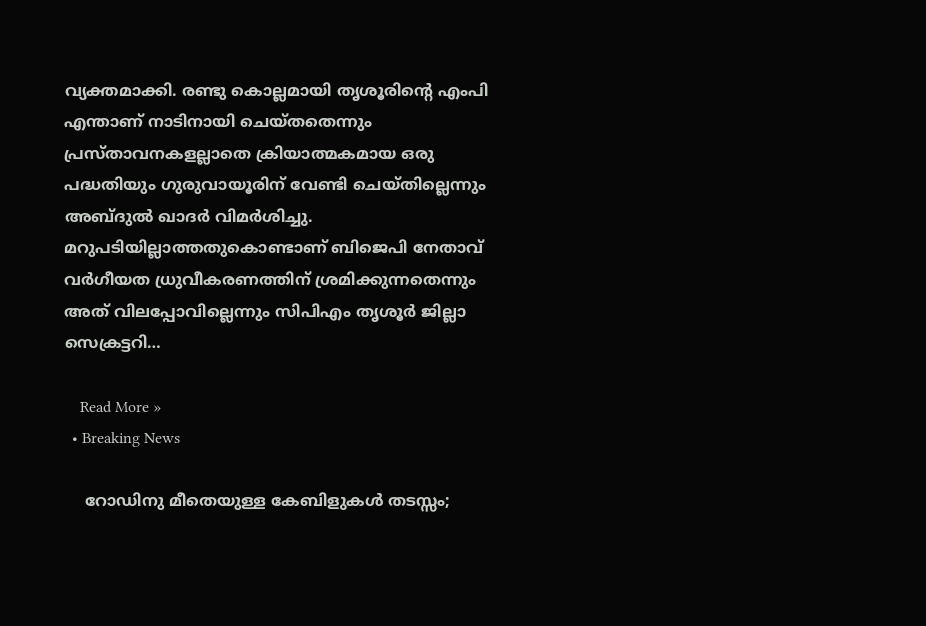വ്യക്തമാക്കി. രണ്ടു കൊല്ലമായി തൃശൂരിന്റെ എംപി എന്താണ് നാടിനായി ചെയ്തതെന്നും പ്രസ്താവനകളല്ലാതെ ക്രിയാത്മകമായ ഒരു പദ്ധതിയും ഗുരുവായൂരിന് വേണ്ടി ചെയ്തില്ലെന്നും അബ്ദുല്‍ ഖാദര്‍ വിമര്‍ശിച്ചു. മറുപടിയില്ലാത്തതുകൊണ്ടാണ് ബിജെപി നേതാവ് വര്‍ഗീയത ധ്രുവീകരണത്തിന് ശ്രമിക്കുന്നതെന്നും അത് വിലപ്പോവില്ലെന്നും സിപിഎം തൃശൂര്‍ ജില്ലാ സെക്രട്ടറി…

    Read More »
  • Breaking News

    റോഡിനു മീതെയുള്ള കേബിളുകൾ തടസ്സം;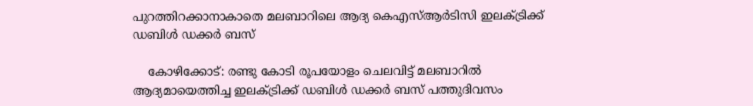പുറത്തിറക്കാനാകാതെ മലബാറിലെ ആദ്യ കെഎസ്ആർടിസി ഇലക്ട്രിക്ക് ഡബിൾ ഡക്കർ ബസ്

    കോഴിക്കോട്: രണ്ടു കോടി രൂപയോളം ചെലവിട്ട് മലബാറിൽ ആദ്യമായെത്തിച്ച ഇലക്ട്രിക്ക് ഡബിൾ ഡക്കർ ബസ് പത്തുദിവസം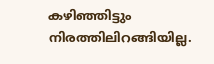കഴിഞ്ഞിട്ടും നിരത്തിലിറങ്ങിയില്ല.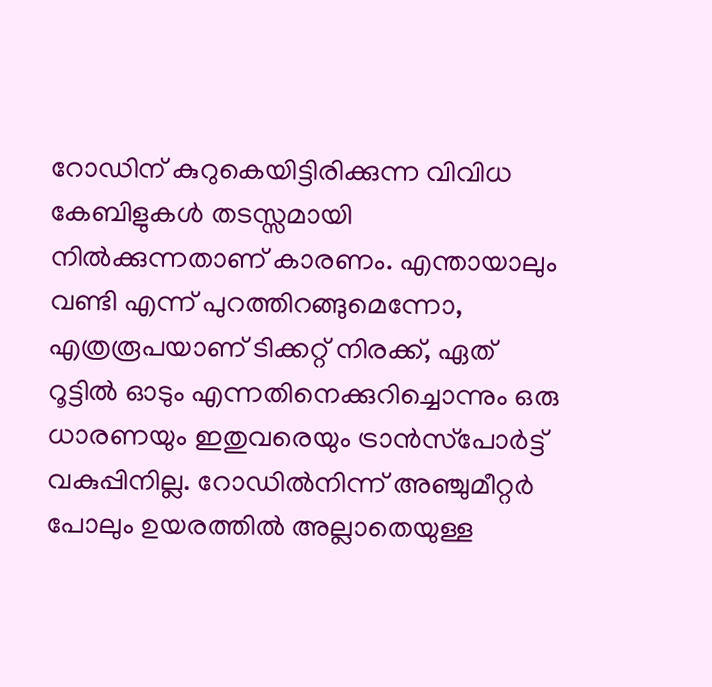റോഡിന് കുറുകെയിട്ടിരിക്കുന്ന വിവിധ കേബിളുകൾ തടസ്സമായി നിൽക്കുന്നതാണ് കാരണം. എന്തായാലും വണ്ടി എന്ന് പുറത്തിറങ്ങുമെന്നോ, എത്രരൂപയാണ് ടിക്കറ്റ് നിരക്ക്, ഏത് റൂട്ടിൽ ഓടും എന്നതിനെക്കുറിച്ചൊന്നും ഒരു ധാരണയും ഇതുവരെയും ട്രാൻസ്‌പോർട്ട് വകുപ്പിനില്ല. റോഡിൽനിന്ന് അഞ്ചുമീറ്റർ പോലും ഉയരത്തിൽ അല്ലാതെയുള്ള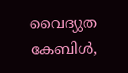വൈദ്യുത കേബിൾ,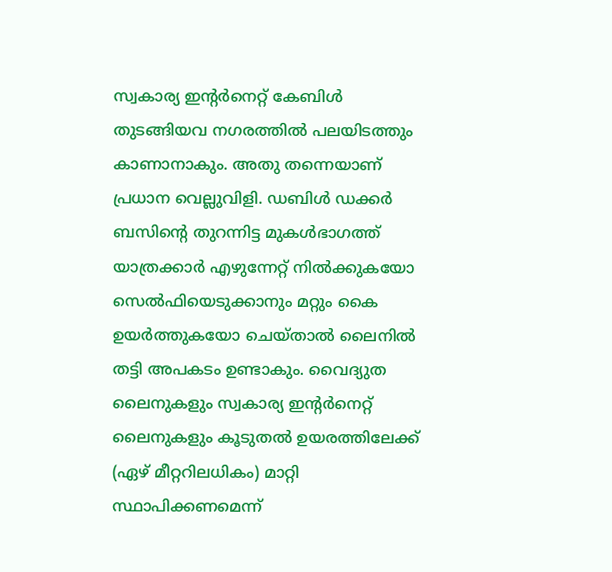സ്വകാര്യ ഇന്റർനെറ്റ് കേബിൾ തുടങ്ങിയവ നഗരത്തിൽ പലയിടത്തും കാണാനാകും. അതു തന്നെയാണ് പ്രധാന വെല്ലുവിളി. ഡബിൾ ഡക്കർ ബസിന്റെ തുറന്നിട്ട മുകൾഭാഗത്ത് യാത്രക്കാർ എഴുന്നേറ്റ് നിൽക്കുകയോ സെൽഫിയെടുക്കാനും മറ്റും കൈ ഉയർത്തുകയോ ചെയ്താൽ ലൈനിൽ തട്ടി അപകടം ഉണ്ടാകും. വൈദ്യുത ലൈനുകളും സ്വകാര്യ ഇന്റർനെറ്റ് ലൈനുകളും കൂടുതൽ ഉയരത്തിലേക്ക് (ഏഴ് മീറ്ററിലധികം) മാറ്റി സ്ഥാപിക്കണമെന്ന്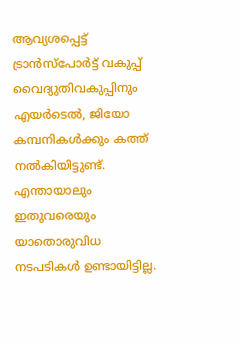ആവ്യശപ്പെട്ട് ട്രാൻസ്‌പോർട്ട് വകുപ്പ് വൈദ്യുതിവകുപ്പിനും എയർടെൽ, ജിയോ കമ്പനികൾക്കും കത്ത് നൽകിയിട്ടുണ്ട്. എന്തായാലും ഇതുവരെയും യാതൊരുവിധ നടപടികൾ ഉണ്ടായിട്ടില്ല.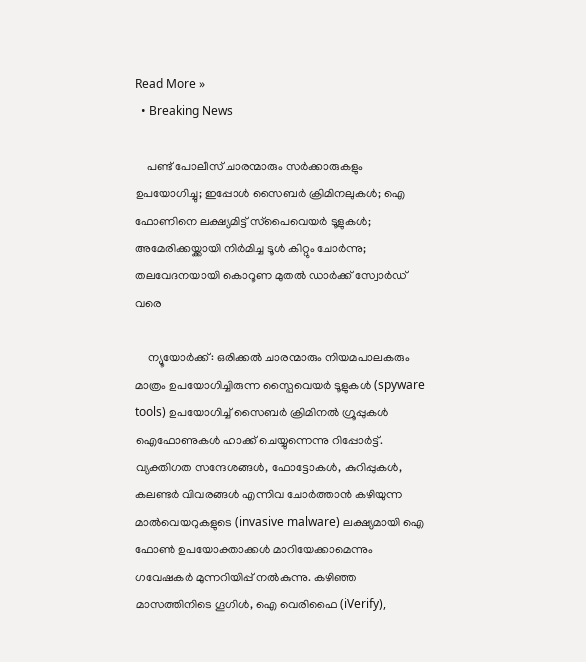Read More »
  • Breaking News

    പണ്ട് പോലീസ് ചാരന്മാരും സര്‍ക്കാരുകളും ഉപയോഗിച്ചു; ഇപ്പോള്‍ സൈബര്‍ ക്രിമിനലുകള്‍; ഐ ഫോണിനെ ലക്ഷ്യമിട്ട് സ്‌പൈവെയര്‍ ടൂളുകള്‍; അമേരിക്കയ്ക്കായി നിര്‍മിച്ച ടൂള്‍ കിറ്റും ചോര്‍ന്നു; തലവേദനയായി കൊറൂണ മുതല്‍ ഡാര്‍ക്ക് സ്വോര്‍ഡ് വരെ

    ന്യൂയോര്‍ക്ക്: ഒരിക്കല്‍ ചാരന്മാരും നിയമപാലകരും മാത്രം ഉപയോഗിച്ചിരുന്ന സ്പൈവെയര്‍ ടൂളുകള്‍ (spyware tools) ഉപയോഗിച്ച് സൈബര്‍ ക്രിമിനല്‍ ഗ്രൂപ്പുകള്‍ ഐഫോണുകള്‍ ഹാക്ക് ചെയ്യുന്നെന്നു റിപ്പോര്‍ട്ട്. വ്യക്തിഗത സന്ദേശങ്ങള്‍, ഫോട്ടോകള്‍, കുറിപ്പുകള്‍, കലണ്ടര്‍ വിവരങ്ങള്‍ എന്നിവ ചോര്‍ത്താന്‍ കഴിയുന്ന മാല്‍വെയറുകളുടെ (invasive malware) ലക്ഷ്യമായി ഐ ഫോണ്‍ ഉപയോക്താക്കള്‍ മാറിയേക്കാമെന്നും ഗവേഷകര്‍ മുന്നറിയിപ്പ് നല്‍കുന്നു. കഴിഞ്ഞ മാസത്തിനിടെ ഗൂഗിള്‍, ഐ വെരിഫൈ (iVerify),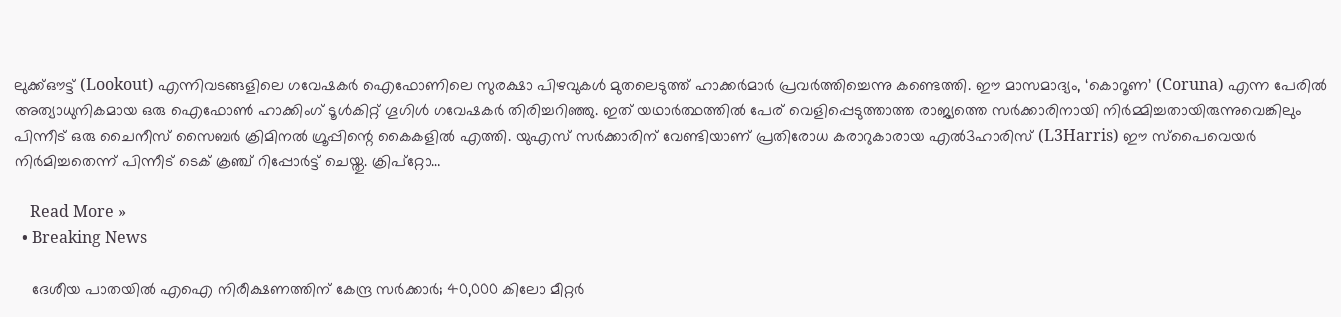ലുക്ക്ഔട്ട് (Lookout) എന്നിവടങ്ങളിലെ ഗവേഷകര്‍ ഐഫോണിലെ സുരക്ഷാ പിഴവുകള്‍ മുതലെടുത്ത് ഹാക്കര്‍മാര്‍ പ്രവര്‍ത്തിച്ചെന്നു കണ്ടെത്തി. ഈ മാസമാദ്യം, ‘കൊറൂണ’ (Coruna) എന്ന പേരില്‍ അത്യാധുനികമായ ഒരു ഐഫോണ്‍ ഹാക്കിംഗ് ടൂള്‍കിറ്റ് ഗൂഗിള്‍ ഗവേഷകര്‍ തിരിച്ചറിഞ്ഞു. ഇത് യഥാര്‍ത്ഥത്തില്‍ പേര് വെളിപ്പെടുത്താത്ത രാജ്യത്തെ സര്‍ക്കാരിനായി നിര്‍മ്മിച്ചതായിരുന്നുവെങ്കിലും പിന്നീട് ഒരു ചൈനീസ് സൈബര്‍ ക്രിമിനല്‍ ഗ്രൂപ്പിന്റെ കൈകളില്‍ എത്തി. യുഎസ് സര്‍ക്കാരിന് വേണ്ടിയാണ് പ്രതിരോധ കരാറുകാരായ എല്‍3ഹാരിസ് (L3Harris) ഈ സ്പൈവെയര്‍ നിര്‍മിച്ചതെന്ന് പിന്നീട് ടെക് ക്രഞ്ച് റിപ്പോര്‍ട്ട് ചെയ്തു. ക്രിപ്‌റ്റോ…

    Read More »
  • Breaking News

    ദേശീയ പാതയില്‍ എഐ നിരീക്ഷണത്തിന് കേന്ദ്ര സര്‍ക്കാര്‍; 40,000 കിലോ മീറ്റര്‍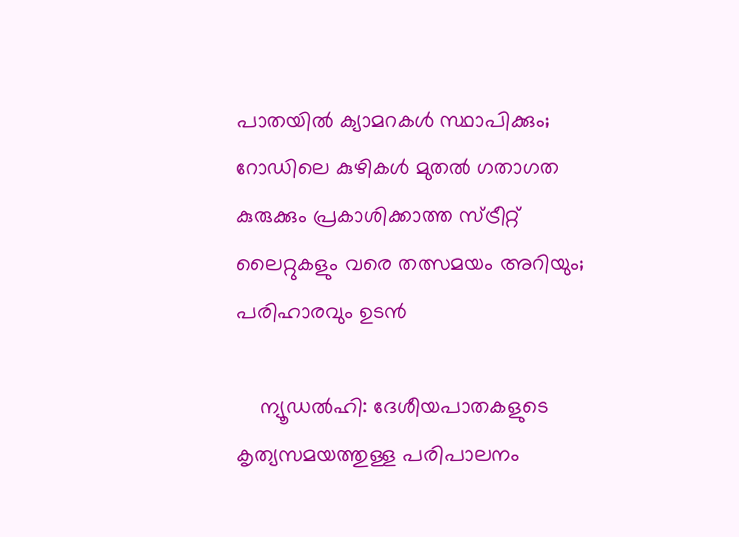പാതയില്‍ ക്യാമറകള്‍ സ്ഥാപിക്കും; റോഡിലെ കുഴികള്‍ മുതല്‍ ഗതാഗത കുരുക്കും പ്രകാശിക്കാത്ത സ്ട്രീറ്റ് ലൈറ്റുകളും വരെ തത്സമയം അറിയും; പരിഹാരവും ഉടന്‍

    ന്യൂഡല്‍ഹി: ദേശീയപാതകളുടെ കൃത്യസമയത്തുള്ള പരിപാലനം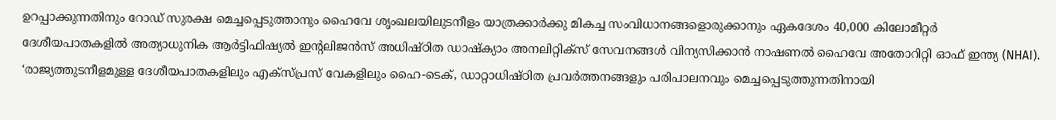ഉറപ്പാക്കുന്നതിനും റോഡ് സുരക്ഷ മെച്ചപ്പെടുത്താനും ഹൈവേ ശൃംഖലയിലുടനീളം യാത്രക്കാര്‍ക്കു മികച്ച സംവിധാനങ്ങളൊരുക്കാനും ഏകദേശം 40,000 കിലോമീറ്റര്‍ ദേശീയപാതകളില്‍ അത്യാധുനിക ആര്‍ട്ടിഫിഷ്യല്‍ ഇന്റലിജന്‍സ് അധിഷ്ഠിത ഡാഷ്‌ക്യാം അനലിറ്റിക്‌സ് സേവനങ്ങള്‍ വിന്യസിക്കാന്‍ നാഷണല്‍ ഹൈവേ അതോറിറ്റി ഓഫ് ഇന്ത്യ (NHAI). ‘രാജ്യത്തുടനീളമുള്ള ദേശീയപാതകളിലും എക്‌സ്പ്രസ് വേകളിലും ഹൈ-ടെക്, ഡാറ്റാധിഷ്ഠിത പ്രവര്‍ത്തനങ്ങളും പരിപാലനവും മെച്ചപ്പെടുത്തുന്നതിനായി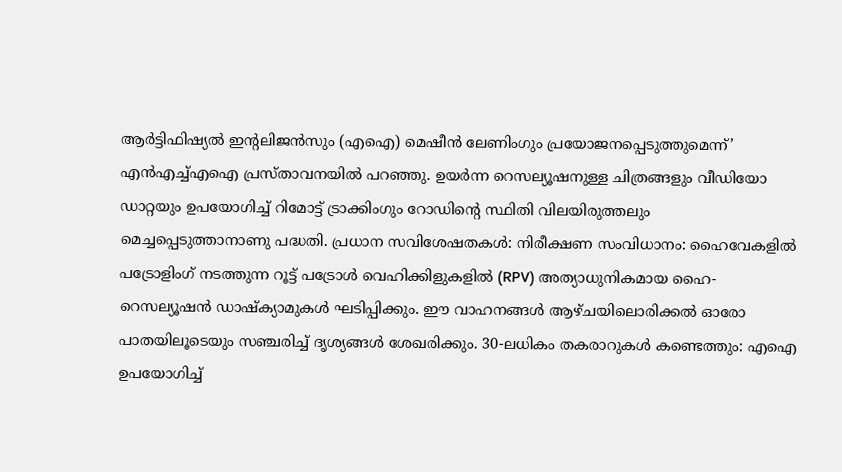ആര്‍ട്ടിഫിഷ്യല്‍ ഇന്റലിജന്‍സും (എഐ) മെഷീന്‍ ലേണിംഗും പ്രയോജനപ്പെടുത്തുമെന്ന്’ എന്‍എച്ച്എഐ പ്രസ്താവനയില്‍ പറഞ്ഞു. ഉയര്‍ന്ന റെസല്യൂഷനുള്ള ചിത്രങ്ങളും വീഡിയോ ഡാറ്റയും ഉപയോഗിച്ച് റിമോട്ട് ട്രാക്കിംഗും റോഡിന്റെ സ്ഥിതി വിലയിരുത്തലും മെച്ചപ്പെടുത്താനാണു പദ്ധതി. പ്രധാന സവിശേഷതകള്‍: നിരീക്ഷണ സംവിധാനം: ഹൈവേകളില്‍ പട്രോളിംഗ് നടത്തുന്ന റൂട്ട് പട്രോള്‍ വെഹിക്കിളുകളില്‍ (RPV) അത്യാധുനികമായ ഹൈ-റെസല്യൂഷന്‍ ഡാഷ്‌ക്യാമുകള്‍ ഘടിപ്പിക്കും. ഈ വാഹനങ്ങള്‍ ആഴ്ചയിലൊരിക്കല്‍ ഓരോ പാതയിലൂടെയും സഞ്ചരിച്ച് ദൃശ്യങ്ങള്‍ ശേഖരിക്കും. 30-ലധികം തകരാറുകള്‍ കണ്ടെത്തും: എഐ ഉപയോഗിച്ച്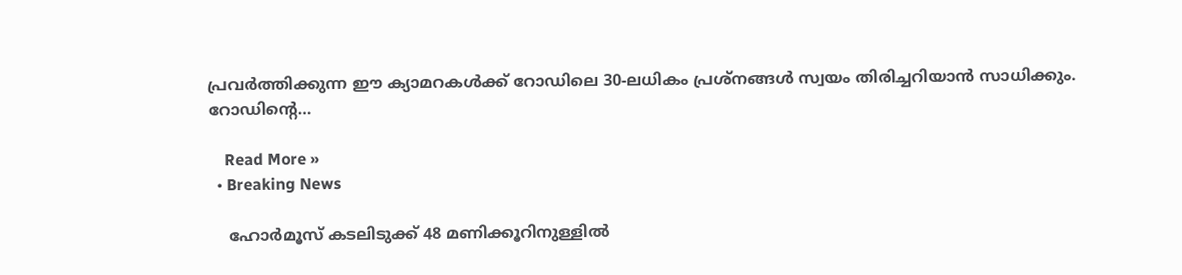പ്രവര്‍ത്തിക്കുന്ന ഈ ക്യാമറകള്‍ക്ക് റോഡിലെ 30-ലധികം പ്രശ്‌നങ്ങള്‍ സ്വയം തിരിച്ചറിയാന്‍ സാധിക്കും. റോഡിന്റെ…

    Read More »
  • Breaking News

    ഹോര്‍മൂസ് കടലിടുക്ക് 48 മണിക്കൂറിനുള്ളില്‍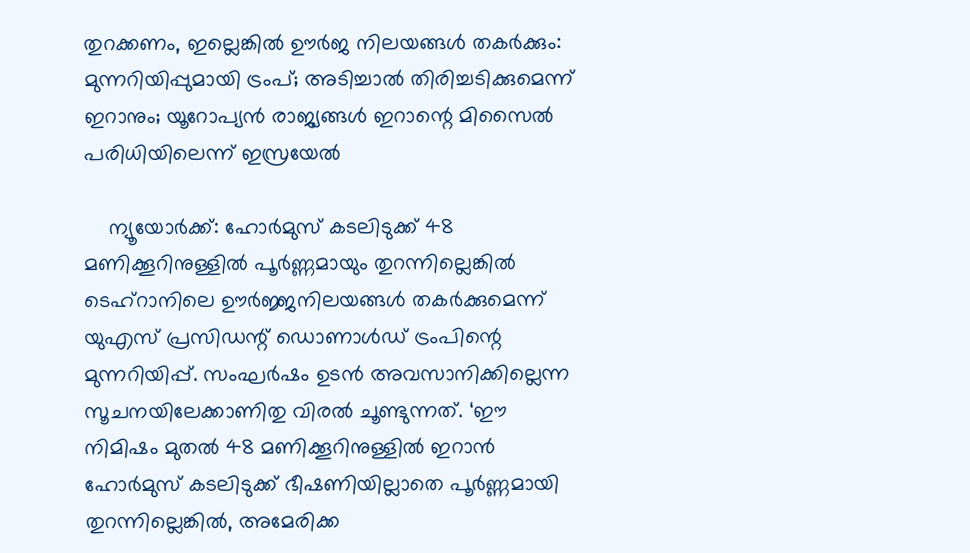തുറക്കണം, ഇല്ലെങ്കില്‍ ഊര്‍ജ നിലയങ്ങള്‍ തകര്‍ക്കും: മുന്നറിയിപ്പുമായി ട്രംപ്; അടിച്ചാല്‍ തിരിച്ചടിക്കുമെന്ന് ഇറാനും; യൂറോപ്യന്‍ രാജ്യങ്ങള്‍ ഇറാന്റെ മിസൈല്‍ പരിധിയിലെന്ന് ഇസ്രയേല്‍

    ന്യൂയോര്‍ക്ക്: ഹോര്‍മുസ് കടലിടുക്ക് 48 മണിക്കൂറിനുള്ളില്‍ പൂര്‍ണ്ണമായും തുറന്നില്ലെങ്കില്‍ ടെഹ്റാനിലെ ഊര്‍ജ്ജനിലയങ്ങള്‍ തകര്‍ക്കുമെന്ന് യുഎസ് പ്രസിഡന്റ് ഡൊണാള്‍ഡ് ട്രംപിന്റെ മുന്നറിയിപ്പ്. സംഘര്‍ഷം ഉടന്‍ അവസാനിക്കില്ലെന്ന സൂചനയിലേക്കാണിതു വിരല്‍ ചൂണ്ടുന്നത്. ‘ഈ നിമിഷം മുതല്‍ 48 മണിക്കൂറിനുള്ളില്‍ ഇറാന്‍ ഹോര്‍മുസ് കടലിടുക്ക് ഭീഷണിയില്ലാതെ പൂര്‍ണ്ണമായി തുറന്നില്ലെങ്കില്‍, അമേരിക്ക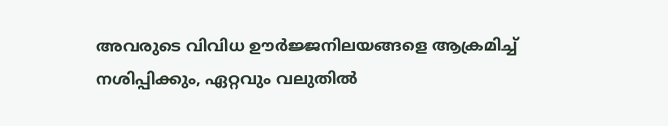അവരുടെ വിവിധ ഊര്‍ജ്ജനിലയങ്ങളെ ആക്രമിച്ച് നശിപ്പിക്കും, ഏറ്റവും വലുതില്‍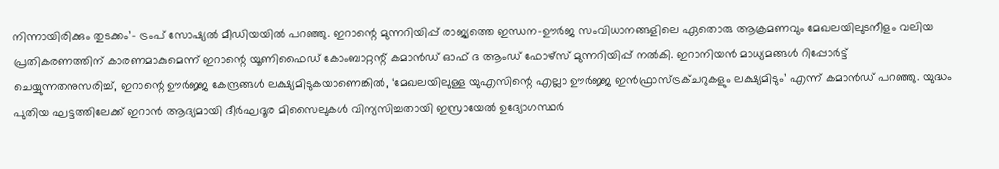നിന്നായിരിക്കും തുടക്കം’- ട്രംപ് സോഷ്യല്‍ മീഡിയയില്‍ പറഞ്ഞു. ഇറാന്റെ മുന്നറിയിപ്പ് രാജ്യത്തെ ഇന്ധന-ഊര്‍ജ സംവിധാനങ്ങളിലെ ഏതൊരു ആക്രമണവും മേഖലയിലുടനീളം വലിയ പ്രതികരണത്തിന് കാരണമാകുമെന്ന് ഇറാന്റെ യൂണിഫൈഡ് കോംബാറ്റന്റ് കമാന്‍ഡ് ഓഫ് ദ ആംഡ് ഫോഴ്സ് മുന്നറിയിപ്പ് നല്‍കി. ഇറാനിയന്‍ മാധ്യമങ്ങള്‍ റിപ്പോര്‍ട്ട് ചെയ്യുന്നതനുസരിച്ച്, ഇറാന്റെ ഊര്‍ജ്ജ കേന്ദ്രങ്ങള്‍ ലക്ഷ്യമിടുകയാണെങ്കില്‍, ‘മേഖലയിലുള്ള യുഎസിന്റെ എല്ലാ ഊര്‍ജ്ജ ഇന്‍ഫ്രാസ്ട്രക്ചറുകളും ലക്ഷ്യമിടും’ എന്ന് കമാന്‍ഡ് പറഞ്ഞു. യുദ്ധം പുതിയ ഘട്ടത്തിലേക്ക് ഇറാന്‍ ആദ്യമായി ദീര്‍ഘദൂര മിസൈലുകള്‍ വിന്യസിച്ചതായി ഇസ്രായേല്‍ ഉദ്യോഗസ്ഥര്‍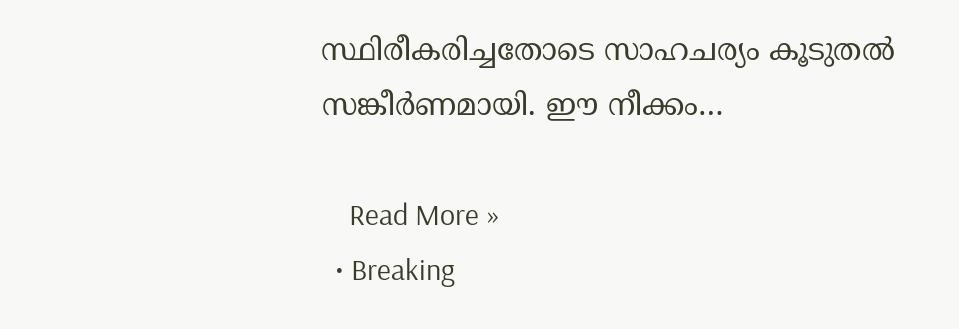സ്ഥിരീകരിച്ചതോടെ സാഹചര്യം കൂടുതല്‍ സങ്കീര്‍ണമായി. ഈ നീക്കം…

    Read More »
  • Breaking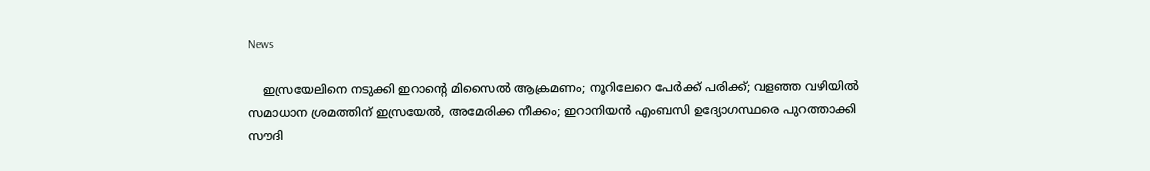News

    ഇസ്രയേലിനെ നടുക്കി ഇറാന്റെ മിസൈല്‍ ആക്രമണം; നൂറിലേറെ പേര്‍ക്ക് പരിക്ക്; വളഞ്ഞ വഴിയില്‍ സമാധാന ശ്രമത്തിന് ഇസ്രയേല്‍, അമേരിക്ക നീക്കം; ഇറാനിയന്‍ എംബസി ഉദ്യോഗസ്ഥരെ പുറത്താക്കി സൗദി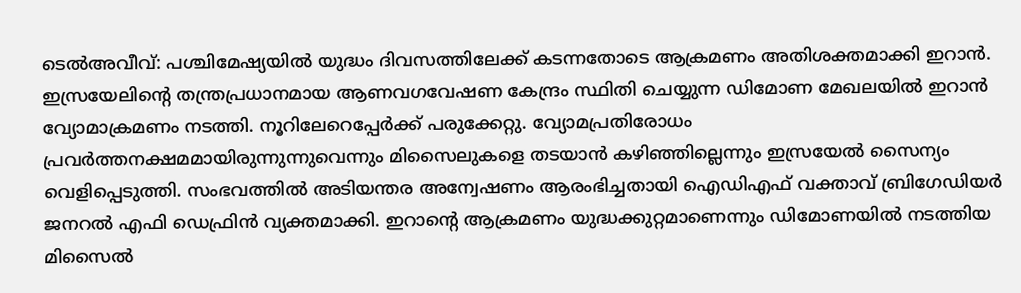ടെല്‍അവീവ്: പശ്ചിമേഷ്യയില്‍ യുദ്ധം ദിവസത്തിലേക്ക് കടന്നതോടെ ആക്രമണം അതിശക്തമാക്കി ഇറാന്‍. ഇസ്രയേലിന്റെ തന്ത്രപ്രധാനമായ ആണവഗവേഷണ കേന്ദ്രം സ്ഥിതി ചെയ്യുന്ന ഡിമോണ മേഖലയില്‍ ഇറാന്‍ വ്യോമാക്രമണം നടത്തി. നൂറിലേറെപ്പേര്‍ക്ക് പരുക്കേറ്റു. വ്യോമപ്രതിരോധം പ്രവര്‍ത്തനക്ഷമമായിരുന്നുന്നുവെന്നും മിസൈലുകളെ തടയാന്‍ കഴിഞ്ഞില്ലെന്നും ഇസ്രയേല്‍ സൈന്യം വെളിപ്പെടുത്തി. സംഭവത്തില്‍ അടിയന്തര അന്വേഷണം ആരംഭിച്ചതായി ഐഡിഎഫ് വക്താവ് ബ്രിഗേഡിയര്‍ ജനറല്‍ എഫി ഡെഫ്രിന്‍ വ്യക്തമാക്കി. ഇറാന്റെ ആക്രമണം യുദ്ധക്കുറ്റമാണെന്നും ഡിമോണയില്‍ നടത്തിയ മിസൈല്‍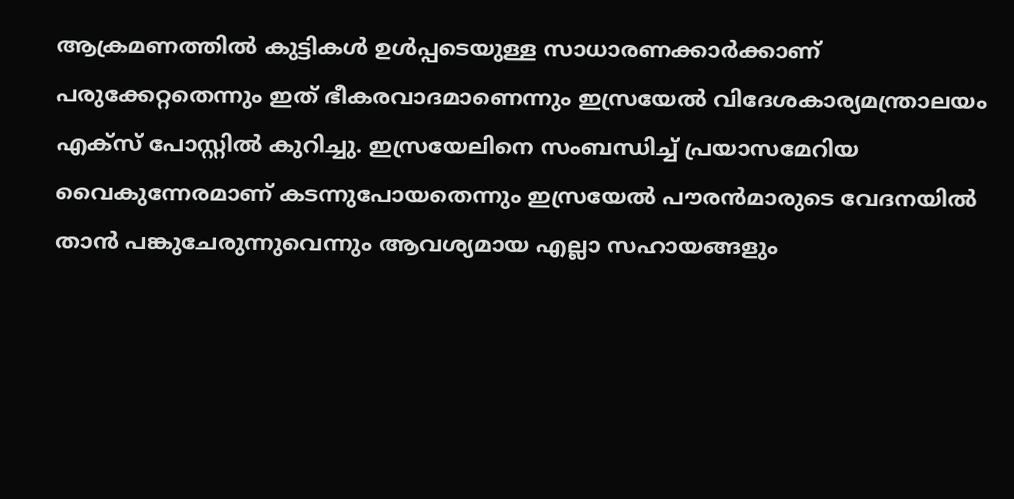ആക്രമണത്തില്‍ കുട്ടികള്‍ ഉള്‍പ്പടെയുള്ള സാധാരണക്കാര്‍ക്കാണ് പരുക്കേറ്റതെന്നും ഇത് ഭീകരവാദമാണെന്നും ഇസ്രയേല്‍ വിദേശകാര്യമന്ത്രാലയം എക്‌സ് പോസ്റ്റില്‍ കുറിച്ചു. ഇസ്രയേലിനെ സംബന്ധിച്ച് പ്രയാസമേറിയ വൈകുന്നേരമാണ് കടന്നുപോയതെന്നും ഇസ്രയേല്‍ പൗരന്‍മാരുടെ വേദനയില്‍ താന്‍ പങ്കുചേരുന്നുവെന്നും ആവശ്യമായ എല്ലാ സഹായങ്ങളും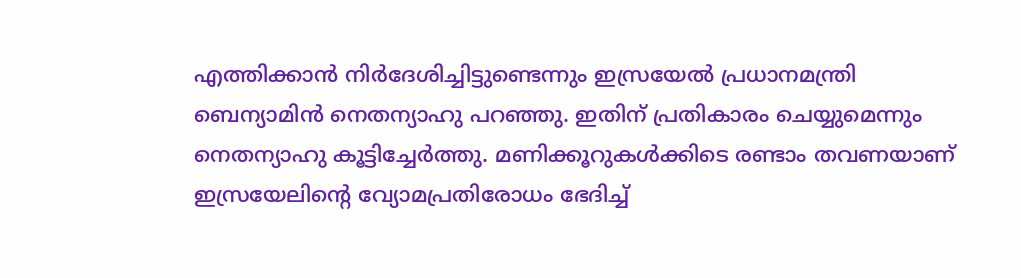എത്തിക്കാന്‍ നിര്‍ദേശിച്ചിട്ടുണ്ടെന്നും ഇസ്രയേല്‍ പ്രധാനമന്ത്രി ബെന്യാമിന്‍ നെതന്യാഹു പറഞ്ഞു. ഇതിന് പ്രതികാരം ചെയ്യുമെന്നും നെതന്യാഹു കൂട്ടിച്ചേര്‍ത്തു. മണിക്കൂറുകള്‍ക്കിടെ രണ്ടാം തവണയാണ് ഇസ്രയേലിന്റെ വ്യോമപ്രതിരോധം ഭേദിച്ച്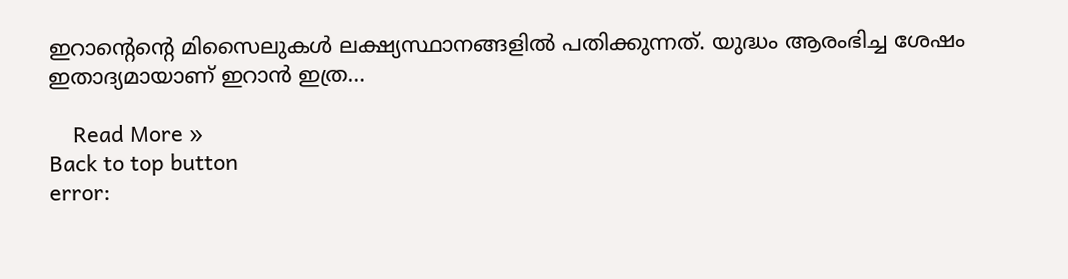ഇറാന്റെന്റെ മിസൈലുകള്‍ ലക്ഷ്യസ്ഥാനങ്ങളില്‍ പതിക്കുന്നത്. യുദ്ധം ആരംഭിച്ച ശേഷം ഇതാദ്യമായാണ് ഇറാന്‍ ഇത്ര…

    Read More »
Back to top button
error: